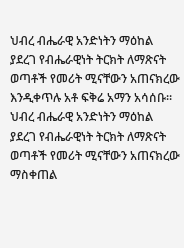ህብረ ብሔራዊ አንድነትን ማዕከል ያደረገ የብሔራዊነት ትርክት ለማጽናት ወጣቶች የመሪት ሚናቸውን አጠናክረው እንዲቀጥሉ አቶ ፍቅሬ አማን አሳሰቡ።
ህብረ ብሔራዊ አንድነትን ማዕከል ያደረገ የብሔራዊነት ትርክት ለማጽናት ወጣቶች የመሪት ሚናቸውን አጠናክረው ማስቀጠል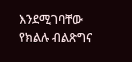እንደሚገባቸው የክልሉ ብልጽግና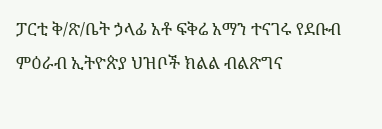ፓርቲ ቅ/ጽ/ቤት ኃላፊ አቶ ፍቅሬ አማን ተናገሩ የደቡብ ምዕራብ ኢትዮጵያ ህዝቦች ክልል ብልጽግና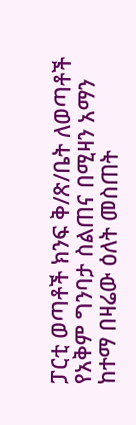ፓርቲ ወጣቶች ክንፍ ቅ/ጽ/ቤት ለወጣቶች የአቅም ግንባታ ስልጠና በሚዛን አማን ከተማ በዛሬው ዕለት መስጠት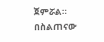ጀምሯል። በስልጠናው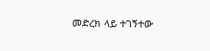መድረክ ላይ ተገኝተው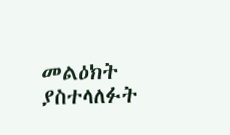መልዕክት ያስተላለፉት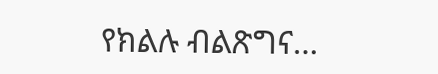የክልሉ ብልጽግና…